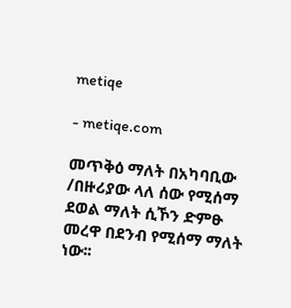metiqe

- metiqe.com

መጥቅዕ ማለት በአካባቢው /በዙሪያው ላለ ሰው የሚሰማ ደወል ማለት ሲኾን ድምፁ መረዋ በደንብ የሚሰማ ማለት ነው፡፡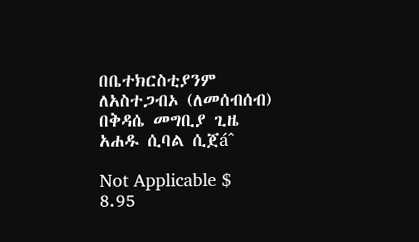በቤተክርስቲያንም ለአስተጋብኦ (ለመሰብሰብ) በቅዳሴ መግቢያ ጊዜ አሐዱ ሲባል ሲጀáˆ

Not Applicable $ 8.95